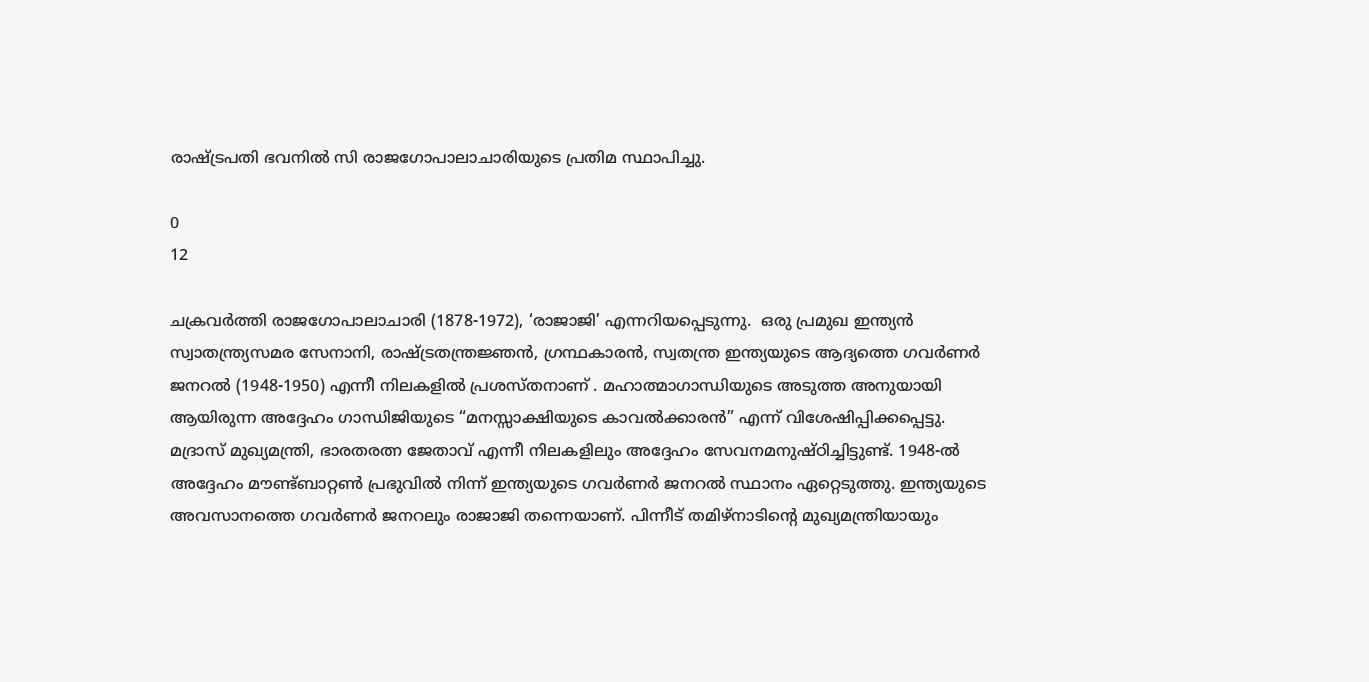രാഷ്ട്രപതി ഭവനിൽ സി രാജഗോപാലാചാരിയുടെ പ്രതിമ സ്ഥാപിച്ചു.

0
12

ചക്രവർത്തി രാജഗോപാലാചാരി (1878-1972), ‘രാജാജി’ എന്നറിയപ്പെടുന്നു.  ഒരു പ്രമുഖ ഇന്ത്യൻ സ്വാതന്ത്ര്യസമര സേനാനി, രാഷ്ട്രതന്ത്രജ്ഞൻ, ഗ്രന്ഥകാരൻ, സ്വതന്ത്ര ഇന്ത്യയുടെ ആദ്യത്തെ ഗവർണർ ജനറൽ (1948-1950) എന്നീ നിലകളിൽ പ്രശസ്തനാണ് . മഹാത്മാഗാന്ധിയുടെ അടുത്ത അനുയായി ആയിരുന്ന അദ്ദേഹം ഗാന്ധിജിയുടെ “മനസ്സാക്ഷിയുടെ കാവൽക്കാരൻ” എന്ന് വിശേഷിപ്പിക്കപ്പെട്ടു.  മദ്രാസ് മുഖ്യമന്ത്രി, ഭാരതരത്ന ജേതാവ് എന്നീ നിലകളിലും അദ്ദേഹം സേവനമനുഷ്ഠിച്ചിട്ടുണ്ട്. 1948-ൽ അദ്ദേഹം മൗണ്ട്ബാറ്റൺ പ്രഭുവിൽ നിന്ന് ഇന്ത്യയുടെ ഗവർണർ ജനറൽ സ്ഥാനം ഏറ്റെടുത്തു. ഇന്ത്യയുടെ അവസാനത്തെ ഗവർണർ ജനറലും രാജാജി തന്നെയാണ്‌. പിന്നീട് തമിഴ്നാടിന്റെ മുഖ്യമന്ത്രിയായും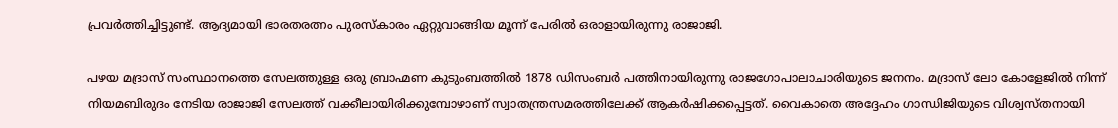പ്രവർത്തിച്ചിട്ടുണ്ട്. ആദ്യമായി ഭാരതരത്നം പുരസ്കാരം ഏറ്റുവാങ്ങിയ മൂന്ന് പേരിൽ ഒരാളായിരുന്നു രാജാജി.

പഴയ മദ്രാസ് സംസ്ഥാനത്തെ സേലത്തുള്ള ഒരു ബ്രാഹ്മണ കുടുംബത്തിൽ 1878 ഡിസംബർ പത്തിനായിരുന്നു രാജഗോപാലാചാരിയുടെ ജനനം. മദ്രാസ് ലോ കോളേജിൽ നിന്ന് നിയമബിരുദം നേടിയ രാജാജി സേലത്ത് വക്കീലായിരിക്കുമ്പോഴാണ്‌ സ്വാതന്ത്രസമരത്തിലേക്ക് ആകർഷിക്കപ്പെട്ടത്. വൈകാതെ അദ്ദേഹം ഗാന്ധിജിയുടെ വിശ്വസ്തനായി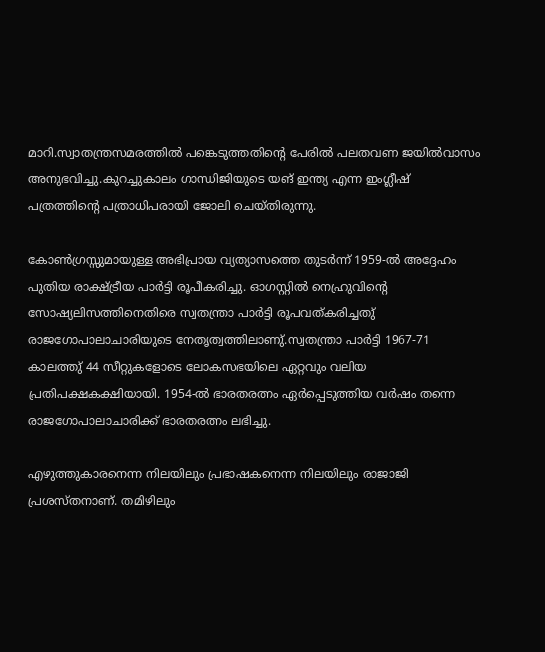മാറി.സ്വാതന്ത്രസമരത്തിൽ പങ്കെടുത്തതിന്റെ പേരിൽ പലതവണ ജയിൽവാസം അനുഭവിച്ചു.കുറച്ചുകാലം ഗാന്ധിജിയുടെ യങ് ഇന്ത്യ എന്ന ഇംഗ്ലീഷ് പത്രത്തിന്റെ പത്രാധിപരായി ജോലി ചെയ്തിരുന്നു.

കോൺഗ്രസ്സുമായുള്ള അഭിപ്രായ വ്യത്യാസത്തെ തുടർന്ന് 1959-ൽ അദ്ദേഹം പുതിയ രാക്ഷ്ട്രീയ പാർട്ടി രൂപീകരിച്ചു. ഓഗസ്റ്റിൽ നെഹ്രുവിന്റെ സോഷ്യലിസത്തിനെതിരെ സ്വതന്ത്രാ പാർട്ടി രൂപവത്കരിച്ചതു് രാജഗോപാലാചാരിയുടെ നേതൃത്വത്തിലാണു്.സ്വതന്ത്രാ പാർട്ടി 1967-71 കാലത്തു് 44 സീറ്റുകളോടെ ലോകസഭയിലെ ഏറ്റവും വലിയ പ്രതിപക്ഷകക്ഷിയായി. 1954-ൽ ഭാരതരത്നം ഏർപ്പെടുത്തിയ വർഷം തന്നെ രാജഗോപാലാചാരിക്ക് ഭാരതരത്നം ലഭിച്ചു.

എഴുത്തുകാരനെന്ന നിലയിലും പ്രഭാഷകനെന്ന നിലയിലും രാജാജി പ്രശസ്തനാണ്. തമിഴിലും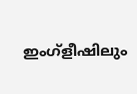ഇംഗ്ളീഷിലും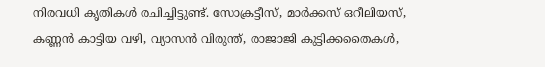നിരവധി കൃതികള്‍ രചിച്ചിട്ടുണ്ട്. സോക്രട്ടീസ്, മാര്‍ക്കസ് ഒറീലിയസ്, കണ്ണന്‍ കാട്ടിയ വഴി, വ്യാസന്‍ വിരുന്ത്, രാജാജി കുട്ടിക്കതൈകള്‍,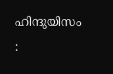ഹിന്ദുയിസം :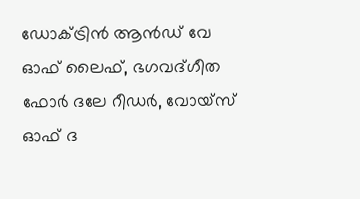ഡോക്ട്രിന്‍ ആന്‍ഡ് വേ ഓഫ് ലൈഫ്, ഭഗവദ്ഗീത ഫോര്‍ ദലേ റീഡര്‍, വോയ്സ് ഓഫ് ദ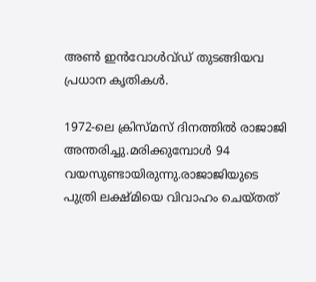അണ്‍ ഇന്‍വോള്‍വ്ഡ് തുടങ്ങിയവ പ്രധാന കൃതികള്‍.

1972-ലെ ക്രിസ്മസ് ദിനത്തിൽ രാജാജി അന്തരിച്ചു.മരിക്കുമ്പോൾ 94 വയസുണ്ടായിരുന്നു.രാജാജിയുടെ പുത്രി ലക്ഷ്മിയെ വിവാഹം ചെയ്തത്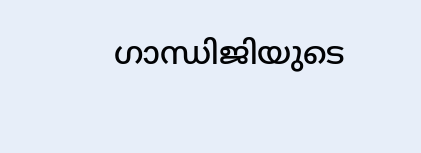ഗാന്ധിജിയുടെ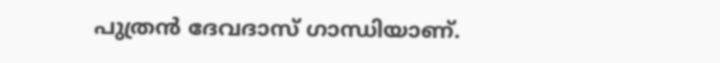പുത്രന്‍ ദേവദാസ് ഗാന്ധിയാണ്.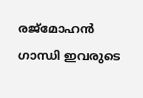രജ്മോഹന്‍ ഗാന്ധി ഇവരുടെ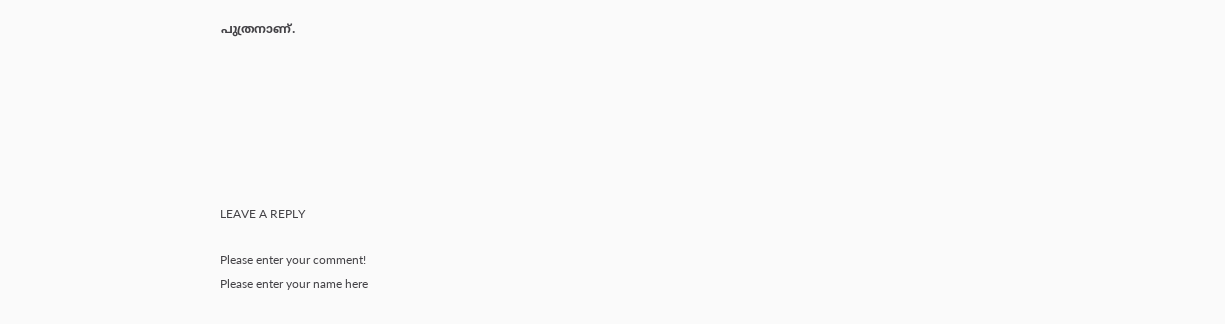പുത്രനാണ്.







LEAVE A REPLY

Please enter your comment!
Please enter your name here